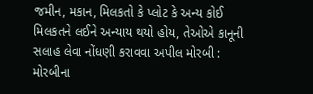જમીન, મકાન, મિલકતો કે પ્લોટ કે અન્ય કોઈ મિલકતને લઈને અન્યાય થયો હોય, તેઓએ કાનૂની સલાહ લેવા નોંધણી કરાવવા અપીલ મોરબી : મોરબીના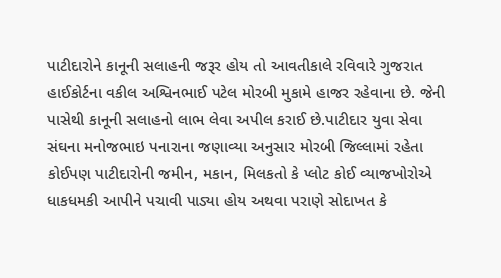પાટીદારોને કાનૂની સલાહની જરૂર હોય તો આવતીકાલે રવિવારે ગુજરાત હાઈકોર્ટના વકીલ અશ્વિનભાઈ પટેલ મોરબી મુકામે હાજર રહેવાના છે. જેની પાસેથી કાનૂની સલાહનો લાભ લેવા અપીલ કરાઈ છે.પાટીદાર યુવા સેવા સંઘના મનોજભાઇ પનારાના જણાવ્યા અનુસાર મોરબી જિલ્લામાં રહેતા કોઈપણ પાટીદારોની જમીન, મકાન, મિલકતો કે પ્લોટ કોઈ વ્યાજખોરોએ ધાકધમકી આપીને પચાવી પાડ્યા હોય અથવા પરાણે સોદાખત કે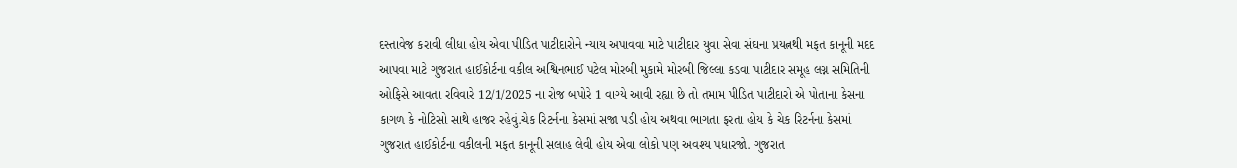દસ્તાવેજ કરાવી લીધા હોય એવા પીડિત પાટીદારોને ન્યાય અપાવવા માટે પાટીદાર યુવા સેવા સંઘના પ્રયત્નથી મફત કાનૂની મદદ આપવા માટે ગુજરાત હાઈકોર્ટના વકીલ અશ્વિનભાઈ પટેલ મોરબી મુકામે મોરબી જિલ્લા કડવા પાટીદાર સમૂહ લગ્ન સમિતિની ઓફિસે આવતા રવિવારે 12/1/2025 ના રોજ બપોરે 1 વાગ્યે આવી રહ્યા છે તો તમામ પીડિત પાટીદારો એ પોતાના કેસના કાગળ કે નોટિસો સાથે હાજર રહેવું.ચેક રિટર્નના કેસમાં સજા પડી હોય અથવા ભાગતા ફરતા હોય કે ચેક રિટર્નના કેસમાં ગુજરાત હાઈકોર્ટના વકીલની મફત કાનૂની સલાહ લેવી હોય એવા લોકો પણ અવશ્ય પધારજો. ગુજરાત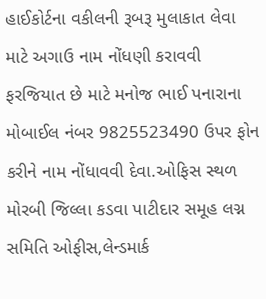હાઈકોર્ટના વકીલની રૂબરૂ મુલાકાત લેવા માટે અગાઉ નામ નોંધણી કરાવવી ફરજિયાત છે માટે મનોજ ભાઈ પનારાના મોબાઈલ નંબર 9825523490 ઉપર ફોન કરીને નામ નોંધાવવી દેવા.ઓફિસ સ્થળ મોરબી જિલ્લા કડવા પાટીદાર સમૂહ લગ્ન સમિતિ ઓફીસ,લેન્ડમાર્ક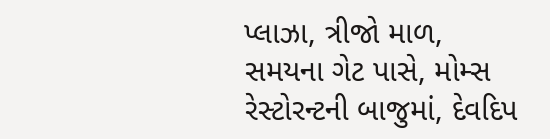પ્લાઝા, ત્રીજો માળ, સમયના ગેટ પાસે, મોમ્સ રેસ્ટોરન્ટની બાજુમાં, દેવદિપ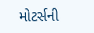મોટર્સની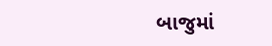બાજુમાં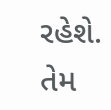રહેશે. તેમ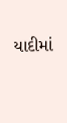યાદીમાં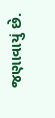જણાવાયું છે.